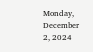Monday, December 2, 2024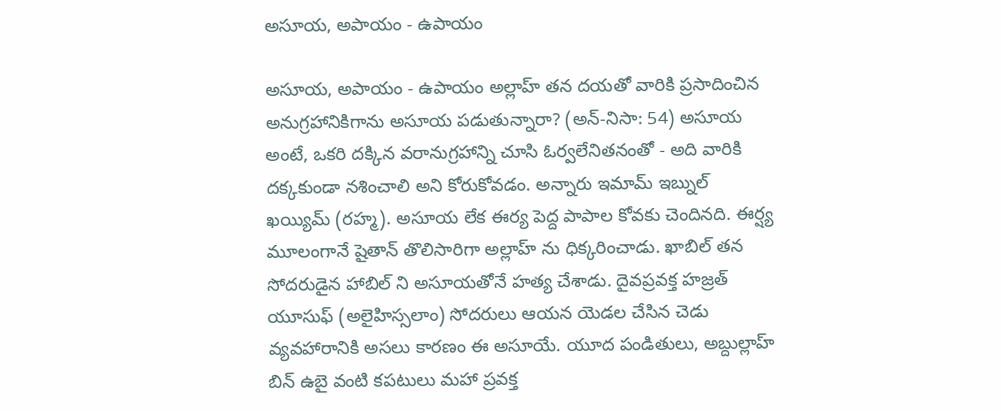అసూయ, అపాయం - ఉపాయం

అసూయ, అపాయం - ఉపాయం అల్లాహ్ తన దయతో వారికి ప్రసాదించిన అనుగ్రహానికిగాను అసూయ పడుతున్నారా? (అన్-నిసా: 54) అసూయ అంటే, ఒకరి దక్కిన వరానుగ్రహాన్ని చూసి ఓర్వలేనితనంతో - అది వారికి దక్కకుండా నశించాలి అని కోరుకోవడం. అన్నారు ఇమామ్ ఇబ్నుల్ ఖయ్యిమ్ (రహ్మ). అసూయ లేక ఈర్య పెద్ద పాపాల కోవకు చెందినది. ఈర్ష్య మూలంగానే షైతాన్ తొలిసారిగా అల్లాహ్ ను ధిక్కరించాడు. ఖాబిల్ తన సోదరుడైన హాబిల్ ని అసూయతోనే హత్య చేశాడు. దైవప్రవక్త హజ్రత్ యూసుఫ్ (అలైహిస్సలాం) సోదరులు ఆయన యెడల చేసిన చెడు వ్యవహారానికి అసలు కారణం ఈ అసూయే. యూద పండితులు, అబ్దుల్లాహ్ బిన్ ఉబై వంటి కపటులు మహా ప్రవక్త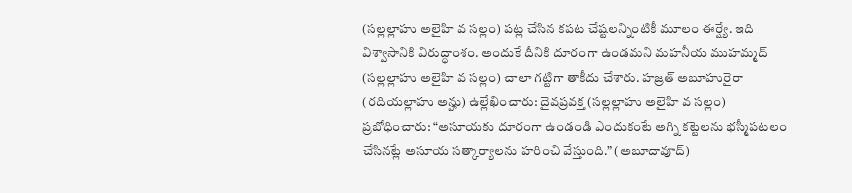(సల్లల్లాహు అలైహి వ సల్లం) పట్ల చేసిన కపట చేష్టలన్నింటికీ మూలం ఈర్ష్యే. ఇది విశ్వాసానికి విరుద్ధాంశం. అందుకే దీనికి దూరంగా ఉండమని మహనీయ ముహమ్మద్ (సల్లల్లాహు అలైహి వ సల్లం) చాలా గట్టిగా తాకీదు చేశారు. హజ్రత్ అబూహురైరా (రదియల్లాహు అన్హు) ఉల్లేఖించారు: దైవప్రవక్త (సల్లల్లాహు అలైహి వ సల్లం) ప్రబోధించారు: “అసూయకు దూరంగా ఉండండి ఎందుకంటే అగ్ని కట్టెలను భస్మీపటలం చేసినట్లే అసూయ సత్కార్యాలను హరించి వేస్తుంది.” (అబూదావూద్)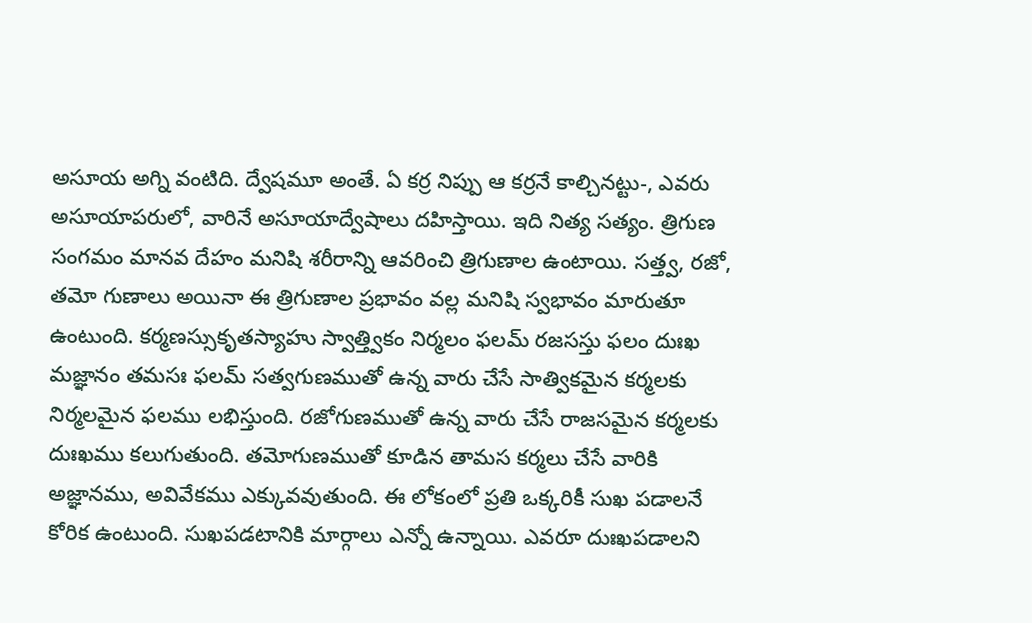అసూయ అగ్ని వంటిది. ద్వేషమూ అంతే. ఏ కర్ర నిప్పు ఆ కర్రనే కాల్చినట్టు-, ఎవరు అసూయాపరులో, వారినే అసూయాద్వేషాలు దహిస్తాయి. ఇది నిత్య సత్యం. త్రిగుణ సంగమం మానవ దేహం మనిషి శరీరాన్ని ఆవరించి త్రిగుణాల ఉంటాయి. సత్త్వ, రజో, తమో గుణాలు అయినా ఈ త్రిగుణాల ప్రభావం వల్ల మనిషి స్వభావం మారుతూ ఉంటుంది. కర్మణస్సుకృతస్యాహు స్వాత్త్వికం నిర్మలం ఫలమ్ రజసస్తు ఫలం దుఃఖ మజ్ఞానం తమసః ఫలమ్ సత్వగుణముతో ఉన్న వారు చేసే సాత్వికమైన కర్మలకు నిర్మలమైన ఫలము లభిస్తుంది. రజోగుణముతో ఉన్న వారు చేసే రాజసమైన కర్మలకు దుఃఖము కలుగుతుంది. తమోగుణముతో కూడిన తామస కర్మలు చేసే వారికి అజ్ఞానము, అవివేకము ఎక్కువవుతుంది. ఈ లోకంలో ప్రతి ఒక్కరికీ సుఖ పడాలనే కోరిక ఉంటుంది. సుఖపడటానికి మార్గాలు ఎన్నో ఉన్నాయి. ఎవరూ దుఃఖపడాలని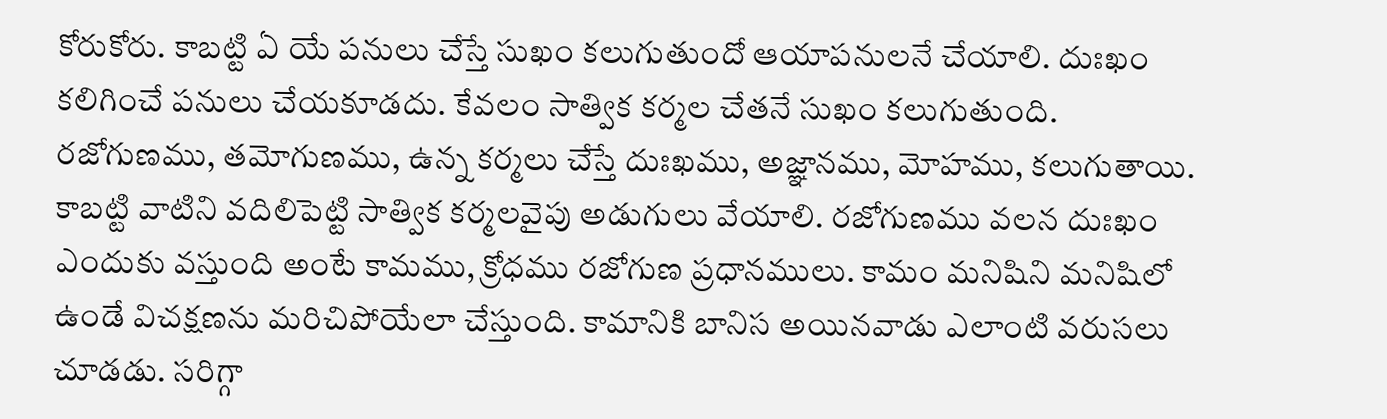కోరుకోరు. కాబట్టి ఏ యే పనులు చేస్తే సుఖం కలుగుతుందో ఆయాపనులనే చేయాలి. దుఃఖం కలిగించే పనులు చేయకూడదు. కేవలం సాత్విక కర్మల చేతనే సుఖం కలుగుతుంది. రజోగుణము, తమోగుణము, ఉన్న కర్మలు చేస్తే దుఃఖము, అజ్ఞానము, మోహము, కలుగుతాయి. కాబట్టి వాటిని వదిలిపెట్టి సాత్విక కర్మలవైపు అడుగులు వేయాలి. రజోగుణము వలన దుఃఖం ఎందుకు వస్తుంది అంటే కామము, క్రోధము రజోగుణ ప్రధానములు. కామం మనిషిని మనిషిలో ఉండే విచక్షణను మరిచిపోయేలా చేస్తుంది. కామానికి బానిస అయినవాడు ఎలాంటి వరుసలు చూడడు. సరిగ్గా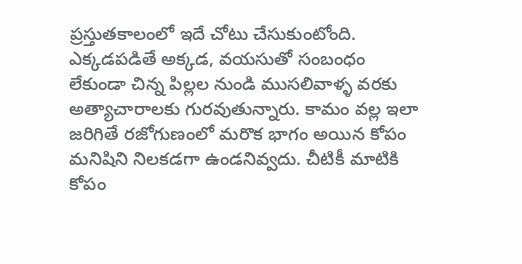ప్రస్తుతకాలంలో ఇదే చోటు చేసుకుంటోంది. ఎక్కడపడితే అక్కడ, వయసుతో సంబంధం లేకుండా చిన్న పిల్లల నుండి ముసలివాళ్ళ వరకు అత్యాచారాలకు గురవుతున్నారు. కామం వల్ల ఇలా జరిగితే రజోగుణంలో మరొక భాగం అయిన కోపం మనిషిని నిలకడగా ఉండనివ్వదు. చీటికీ మాటికి కోపం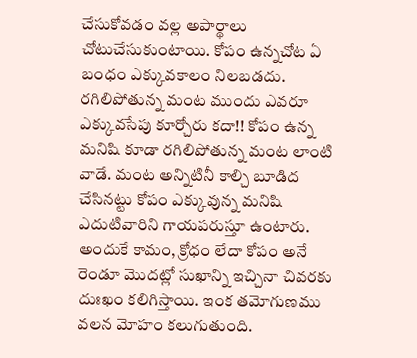చేసుకోవడం వల్ల అపార్థాలు చోటుచేసుకుంటాయి. కోపం ఉన్నచోట ఏ బంధం ఎక్కువకాలం నిలబడదు. రగిలిపోతున్న మంట ముందు ఎవరూ ఎక్కువసేపు కూర్చోరు కదా!! కోపం ఉన్న మనిషి కూడా రగిలిపోతున్న మంట లాంటి వాడే. మంట అన్నిటినీ కాల్చి బూడిద చేసినట్టు కోపం ఎక్కువున్న మనిషి ఎదుటివారిని గాయపరుస్తూ ఉంటారు. అందుకే కామం, క్రోధం లేదా కోపం అనే రెండూ మొదట్లో సుఖాన్ని ఇచ్చినా చివరకు దుఃఖం కలిగిస్తాయి. ఇంక తమోగుణము వలన మోహం కలుగుతుంది.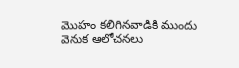మొహం కలిగినవాడికి ముందు వెనుక ఆలోచనలు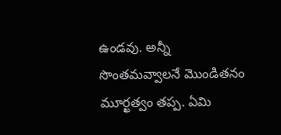ఉండవు. అన్నీ సొంతమవ్వాలనే మొండితనం మూర్ఖత్వం తప్ప. ఏమి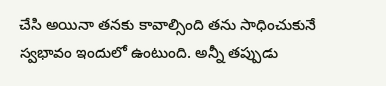చేసి అయినా తనకు కావాల్సింది తను సాధించుకునే స్వభావం ఇందులో ఉంటుంది. అన్నీ తప్పుడు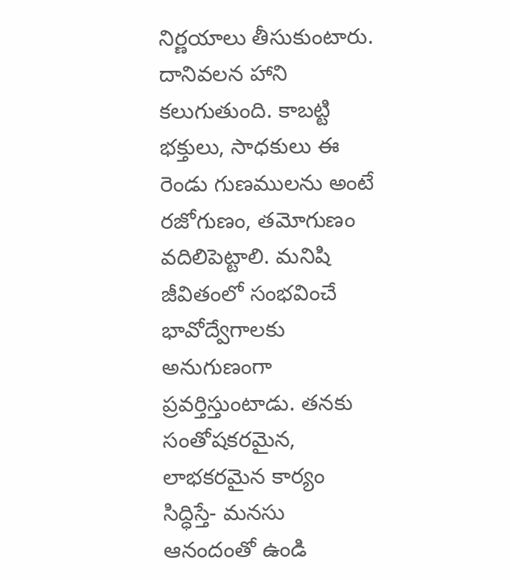నిర్ణయాలు తీసుకుంటారు. దానివలన హాని కలుగుతుంది. కాబట్టి భక్తులు, సాధకులు ఈ రెండు గుణములను అంటే రజోగుణం, తమోగుణం వదిలిపెట్టాలి. మనిషి జీవితంలో సంభవించే భావోద్వేగాలకు అనుగుణంగా ప్రవర్తిస్తుంటాడు. తనకు సంతోషకరమైన, లాభకరమైన కార్యం సిద్ధిస్తే- మనసు ఆనందంతో ఉండి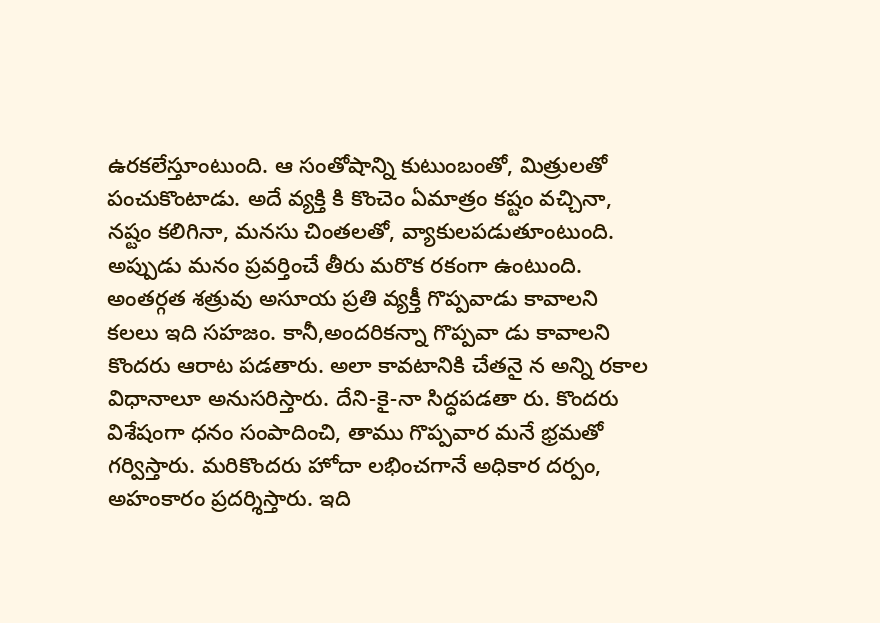ఉరకలేస్తూంటుంది. ఆ సంతోషాన్ని కుటుంబంతో, మిత్రులతో పంచుకొంటాడు. అదే వ్యక్తి కి కొంచెం ఏమాత్రం కష్టం వచ్చినా, నష్టం కలిగినా, మనసు చింతలతో, వ్యాకులపడుతూంటుంది. అప్పుడు మనం ప్రవర్తించే తీరు మరొక రకంగా ఉంటుంది. అంతర్గత శత్రువు అసూయ ప్రతి వ్యక్తీ గొప్పవాడు కావాలని కలలు ఇది సహజం. కానీ,అందరికన్నా గొప్పవా డు కావాలని కొందరు ఆరాట పడతారు. అలా కావటానికి చేతనై న అన్ని రకాల విధానాలూ అనుసరిస్తారు. దేని-కై-నా సిద్ధపడతా రు. కొందరు విశేషంగా ధనం సంపాదించి, తాము గొప్పవార మనే భ్రమతో గర్విస్తారు. మరికొందరు హోదా లభించగానే అధికార దర్పం, అహంకారం ప్రదర్శిస్తారు. ఇది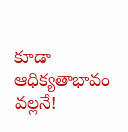కూడా ఆధిక్యతాభావం వల్లనే!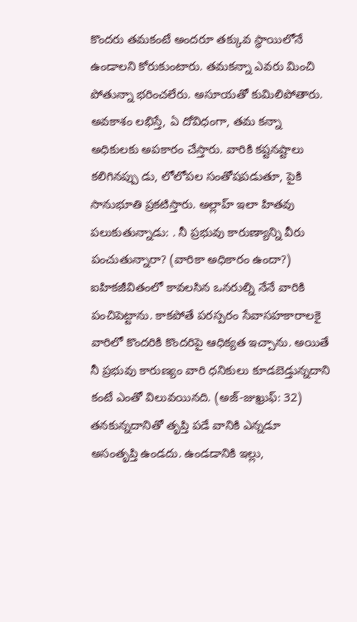కొందరు తమకంటే అందరూ తక్కువ స్థాయిలోనే ఉండాలని కోరుకుంటారు. తమకన్నా ఎవరు మించి పోతున్నా భరించలేరు. అసూయతో కుమిలిపోతారు. అవకాశం లభిస్తే, ఏ దోవిధంగా, తమ కన్నా అధికులకు అపకారం చేస్తారు. వారికి కష్టనష్టాలు కలిగినప్పు డు, లోలోపల సంతోషపడుతూ, పైకి సానుభూతి ప్రకటిస్తారు. అల్లాహ్ ఇలా హితవు పలుకుతున్నాడు: . నీ ప్రభువు కారుణ్యాన్ని వీరు పంచుతున్నారా? (వారికా అధికారం ఉందా?) ఐహికజీవితంలో కావలసిన ఒనరుల్ని నేనే వారికి పంచిపెట్టాను. కాకపోతే పరస్పరం సేవాసహకారాలకై వారిలో కొందరికి కొందరిపై ఆధిక్యత ఇచ్చాను. అయితే నీ ప్రభువు కారుణ్యం వారి ధనికులు కూడబెడ్తున్నదాని కంటే ఎంతో విలువయినది. (అజ్-జుఖ్రుఫ్: 32) తనకున్నదానితో తృప్తి పడే వానికి ఎన్నడూ అసంతృప్తి ఉండదు. ఉండడానికి ఇల్లు,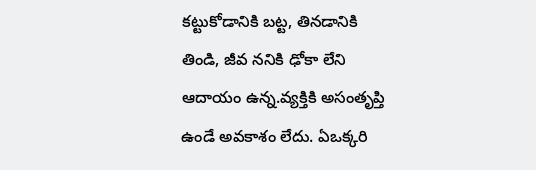కట్టుకోడానికి బట్ట, తినడానికి తిండి, జీవ ననికి ఢోకా లేని ఆదాయం ఉన్న.వ్యక్తికి అసంతృప్తి ఉండే అవకాశం లేదు. ఏఒక్కరి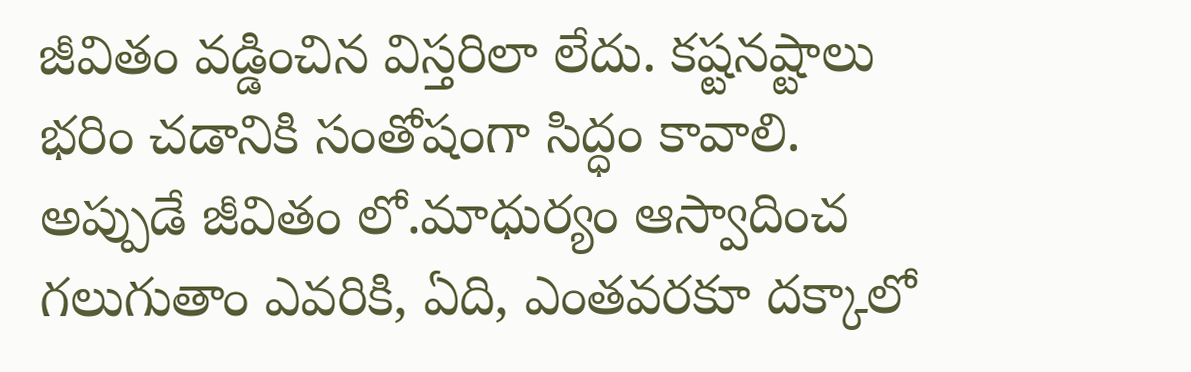జీవితం వడ్డించిన విస్తరిలా లేదు. కష్టనష్టాలు భరిం చడానికి సంతోషంగా సిద్ధం కావాలి. అప్పుడే జీవితం లో.మాధుర్యం ఆస్వాదించ గలుగుతాం ఎవరికి, ఏది, ఎంతవరకూ దక్కాలో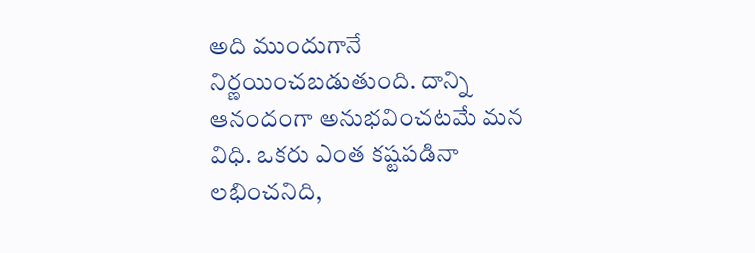అది ముందుగానే నిర్ణయించబడుతుంది. దాన్ని ఆనందంగా అనుభవించటమే మన విధి. ఒకరు ఎంత కష్టపడినా లభించనిది,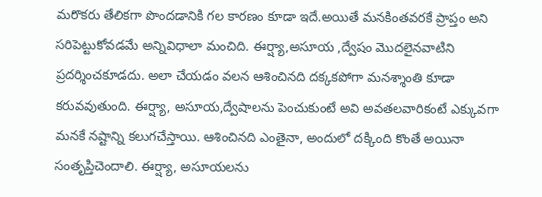మరొకరు తేలికగా పొందడానికి గల కారణం కూడా ఇదే.అయితే మనకింతవరకే ప్రాప్తం అని సరిపెట్టుకోవడమే అన్నివిధాలా మంచిది. ఈర్ష్యా,అసూయ ,ద్వేషం మొదలైనవాటిని ప్రదర్శించకూడదు. అలా చేయడం వలన ఆశించినది దక్కకపోగా మనశ్శాంతి కూడా కరువవుతుంది. ఈర్ష్యా, అసూయ,ద్వేషాలను పెంచుకుంటే అవి అవతలవారికంటే ఎక్కువగా మనకే నష్టాన్ని కలుగచేస్తాయి. ఆశించినది ఎంతైనా, అందులో దక్కింది కొంతే అయినా సంతృప్తిచెందాలి. ఈర్ష్యా, అసూయలను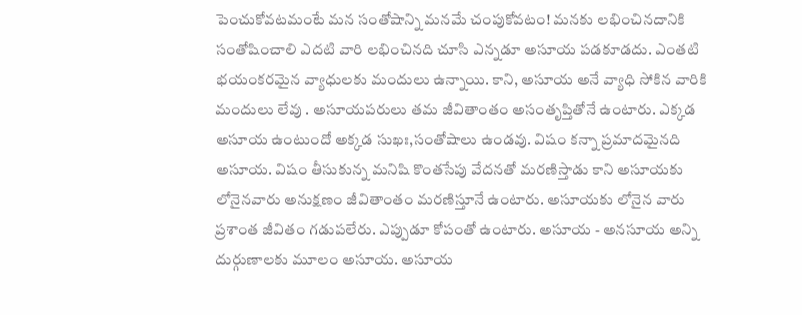పెంచుకోవటమంటే మన సంతోషాన్ని మనమే చంపుకోవటం! మనకు లభించినదానికి సంతోషించాలి ఎదటి వారి లభించినది చూసి ఎన్నడూ అసూయ పడకూడదు. ఎంతటి భయంకరమైన వ్యాధులకు మందులు ఉన్నాయి. కాని, అసూయ అనే వ్యాధి సోకిన వారికి మందులు లేవు . అసూయపరులు తమ జీవితాంతం అసంతృప్తితోనే ఉంటారు. ఎక్కడ అసూయ ఉంటుందో అక్కడ సుఖః,సంతోషాలు ఉండవు. విషం కన్నా ప్రమాదమైనది అసూయ. విషం తీసుకున్న మనిషి కొంతసేపు వేదనతో మరణిస్తాడు కాని అసూయకు లోనైనవారు అనుక్షణం జీవితాంతం మరణిస్తూనే ఉంటారు. అసూయకు లోనైన వారు ప్రశాంత జీవితం గడుపలేరు. ఎప్పుడూ కోపంతో ఉంటారు. అసూయ - అనసూయ అన్ని దుర్గుణాలకు మూలం అసూయ. అసూయ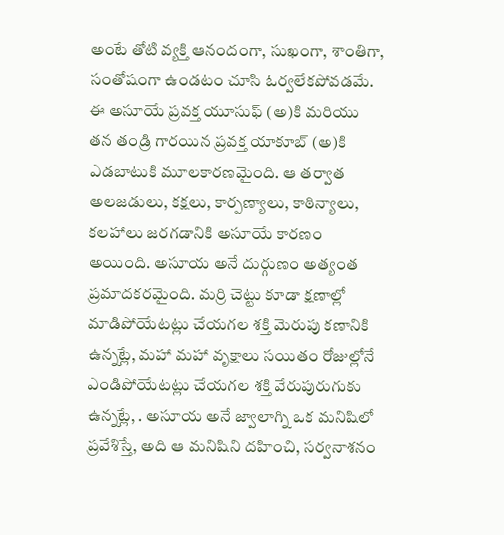అంటే తోటి వ్యక్తి ఆనందంగా, సుఖంగా, శాంతిగా, సంతోషంగా ఉండటం చూసి ఓర్వలేకపోవడమే. ఈ అసూయే ప్రవక్త యూసుఫ్ (అ)కి మరియు తన తండ్రి గారయిన ప్రవక్త యాకూబ్ (అ)కి ఎడబాటుకి మూలకారణమైంది. ఆ తర్వాత అలజడులు, కక్షలు, కార్పణ్యాలు, కాఠిన్యాలు, కలహాలు జరగడానికి అసూయే కారణం అయింది. అసూయ అనే దుర్గుణం అత్యంత ప్రమాదకరమైంది. మర్రి చెట్టు కూడా క్షణాల్లో మాడిపోయేటట్లు చేయగల శక్తి మెరుపు కణానికి ఉన్నట్లే, మహా మహా వృక్షాలు సయితం రోజుల్లోనే ఎండిపోయేటట్లు చేయగల శక్తి వేరుపురుగుకు ఉన్నట్లే, . అసూయ అనే జ్వాలాగ్ని ఒక మనిషిలో ప్రవేశిస్తే, అది ఆ మనిషిని దహించి, సర్వనాశనం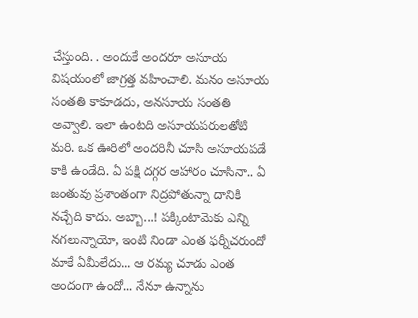చేస్తుంది. . అందుకే అందరూ అసూయ విషయంలో జాగ్రత్త వహించాలి. మనం అసూయ సంతతి కాకూడదు, అనసూయ సంతతి అవ్వాలి. ఇలా ఉంటది అసూయపరులతోటి మరి. ఒక ఊరిలో అందరినీ చూసి అసూయపడే కాకి ఉండేది. ఏ పక్షి దగ్గర ఆహారం చూసినా.. ఏ జంతువు ప్రశాంతంగా నిద్రపోతున్నా దానికి నచ్చేది కాదు. అబ్బా...! పక్కింటామెకు ఎన్ని నగలున్నాయో, ఇంటి నిండా ఎంత ఫర్నీచరుందో మాకే ఏమీలేదు... ఆ రమ్య చూడు ఎంత అందంగా ఉందో... నేనూ ఉన్నాను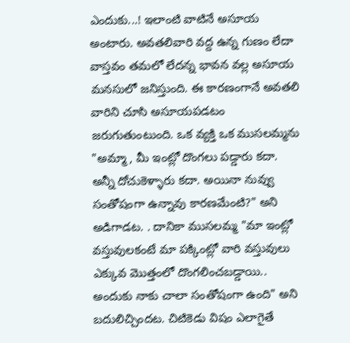ఎందుకు...! ఇలాంటి వాటినే అసూయ అంటారు. అవతలివారి వద్ద ఉన్న గుణం లేదా వాస్తవం తమలో లేదన్న భావన వల్ల అసూయ మనసులో జనిస్తుంది. ఈ కారణంగానే అవతలి వారిని చూసి అసూయపడటం జరుగుతుంటుంది. ఒక వ్యక్తి ఒక ముసలమ్మను "అమ్మా, మీ ఇంట్లో దొంగలు పడ్డారు కదా. అన్నీ దోచుకెళ్ళారు కదా. అయినా నువ్వు సంతోషంగా ఉన్నావు కారణమేంటి?" అని అడిగాడట. . దానికా ముసలమ్మ "మా ఇంట్లో వస్తువులకంటే మా పక్కింట్లో వారి వస్తువులు ఎక్కువ మొత్తంలో దొంగలించబడ్డాయి.. అందుకు నాకు చాలా సంతోషంగా ఉంది" అని బదులిచ్చిందట. చిటికెడు విషం ఎలాగైతే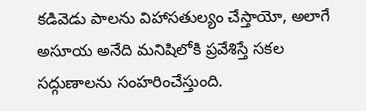కడివెడు పాలను విహాసతుల్యం చేస్తాయో, అలాగే అసూయ అనేది మనిషిలోకి ప్రవేశిస్తే సకల సద్గుణాలను సంహరించేస్తుంది.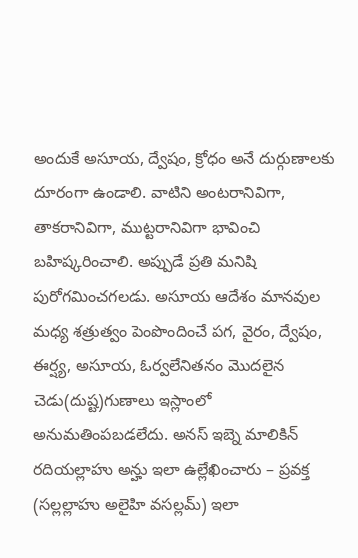అందుకే అసూయ, ద్వేషం, క్రోధం అనే దుర్గుణాలకు దూరంగా ఉండాలి. వాటిని అంటరానివిగా, తాకరానివిగా, ముట్టరానివిగా భావించి బహిష్కరించాలి. అప్పుడే ప్రతి మనిషి పురోగమించగలడు. అసూయ ఆదేశం మానవుల మధ్య శత్రుత్వం పెంపొందించే పగ, వైరం, ద్వేషం, ఈర్ష్య, అసూయ, ఓర్వలేనితనం మొదలైన చెడు(దుష్ట)గుణాలు ఇస్లాంలో అనుమతింపబడలేదు. అనస్ ఇబ్నె మాలికిన్ రదియల్లాహు అన్హు ఇలా ఉల్లేఖించారు – ప్రవక్త (సల్లల్లాహు అలైహి వసల్లమ్) ఇలా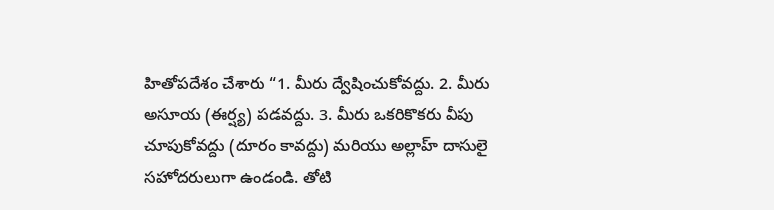హితోపదేశం చేశారు “1. మీరు ద్వేషించుకోవద్దు. 2. మీరు అసూయ (ఈర్ష్య) పడవద్దు. 3. మీరు ఒకరికొకరు వీపు చూపుకోవద్దు (దూరం కావద్దు) మరియు అల్లాహ్ దాసులై సహోదరులుగా ఉండండి. తోటి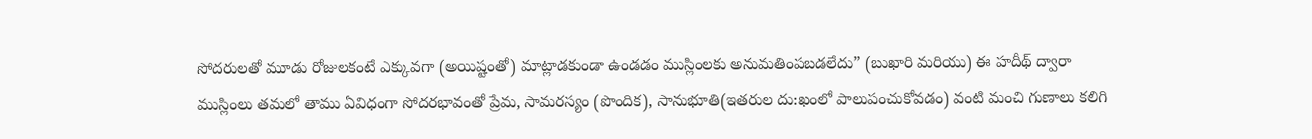సోదరులతో మూడు రోజులకంటే ఎక్కువగా (అయిష్టంతో) మాట్లాడకుండా ఉండడం ముస్లింలకు అనుమతింపబడలేదు” (బుఖారి మరియు) ఈ హదీథ్ ద్వారా ముస్లింలు తమలో తాము ఏవిధంగా సోదరభావంతో ప్రేమ, సామరస్యం (పొందిక), సానుభూతి(ఇతరుల దు:ఖంలో పాలుపంచుకోవడం) వంటి మంచి గుణాలు కలిగి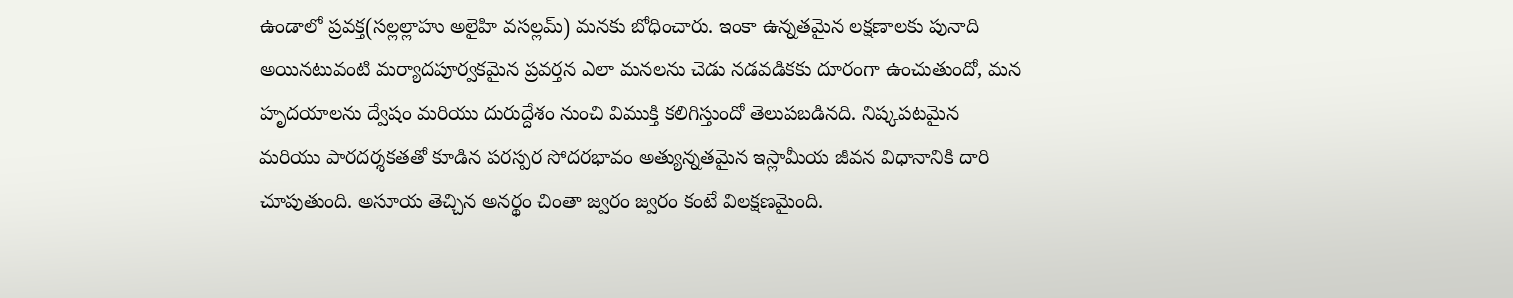ఉండాలో ప్రవక్త(సల్లల్లాహు అలైహి వసల్లమ్) మనకు బోధించారు. ఇంకా ఉన్నతమైన లక్షణాలకు పునాది అయినటువంటి మర్యాదపూర్వకమైన ప్రవర్తన ఎలా మనలను చెడు నడవడికకు దూరంగా ఉంచుతుందో, మన హృదయాలను ద్వేషం మరియు దురుద్దేశం నుంచి విముక్తి కలిగిస్తుందో తెలుపబడినది. నిష్కపటమైన మరియు పారదర్శకతతో కూడిన పరస్పర సోదరభావం అత్యున్నతమైన ఇస్లామీయ జీవన విధానానికి దారి చూపుతుంది. అసూయ తెచ్చిన అనర్థం చింతా జ్వరం జ్వరం కంటే విలక్షణమైంది.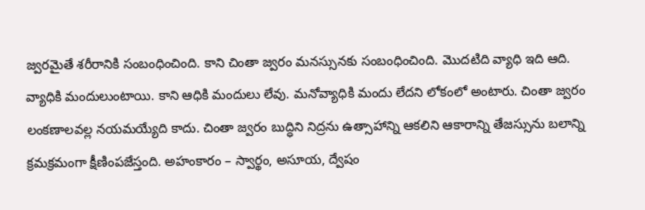జ్వరమైతే శరీరానికి సంబంధించింది. కాని చింతా జ్వరం మనస్సునకు సంబంధించింది. మొదటిది వ్యాధి ఇది ఆది. వ్యాధికి మందులుంటాయి. కాని ఆధికి మందులు లేవు. మనోవ్యాధికి మందు లేదని లోకంలో అంటారు. చింతా జ్వరం లంకణాలవల్ల నయమయ్యేది కాదు. చింతా జ్వరం బుద్ధిని నిద్రను ఉత్సాహాన్ని ఆకలిని ఆకారాన్ని తేజస్సును బలాన్ని క్రమక్రమంగా క్షీణింపజేస్తంది. అహంకారం – స్వార్థం, అసూయ, ద్వేషం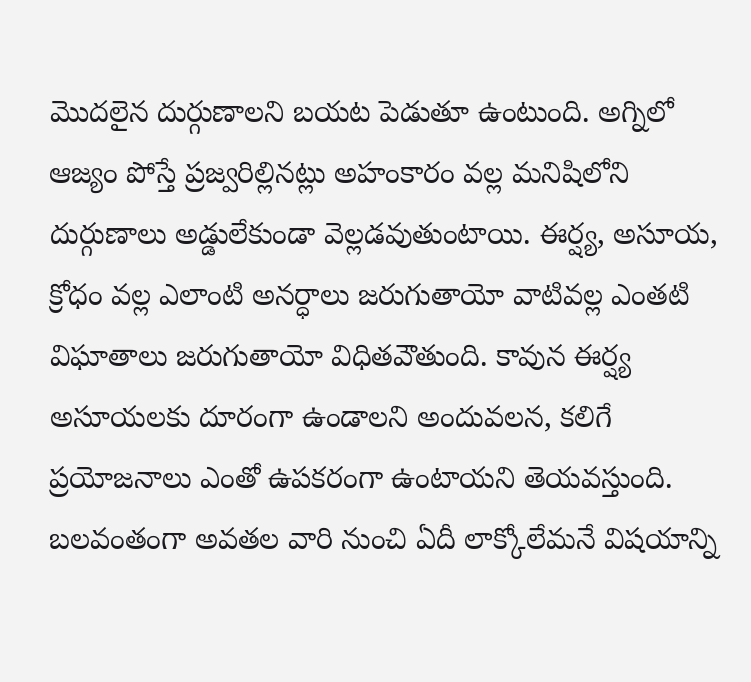మొదలైన దుర్గుణాలని బయట పెడుతూ ఉంటుంది. అగ్నిలో ఆజ్యం పోస్తే ప్రజ్వరిల్లినట్లు అహంకారం వల్ల మనిషిలోని దుర్గుణాలు అడ్డులేకుండా వెల్లడవుతుంటాయి. ఈర్ష్య, అసూయ, క్రోధం వల్ల ఎలాంటి అనర్ధాలు జరుగుతాయో వాటివల్ల ఎంతటి విఘాతాలు జరుగుతాయో విధితవౌతుంది. కావున ఈర్ష్య అసూయలకు దూరంగా ఉండాలని అందువలన, కలిగే ప్రయోజనాలు ఎంతో ఉపకరంగా ఉంటాయని తెయవస్తుంది. బలవంతంగా అవతల వారి నుంచి ఏదీ లాక్కోలేమనే విషయాన్ని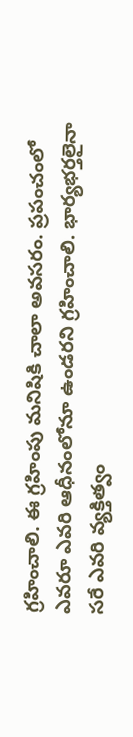గ్రహించాలి. ఈ గ్రహింపు మనిషికి చాలా అవసరం. ప్రపంచంలో ఎవరూ ఎవరి ఆధీనంలోనూ ఉండరని గ్రహించాలి. భార్యభర్తలైనా సరే ఎవరి వ్యక్తిత్వం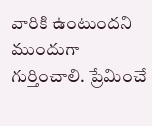వారికి ఉంటుందని ముందుగా గుర్తించాలి. ప్రేమించే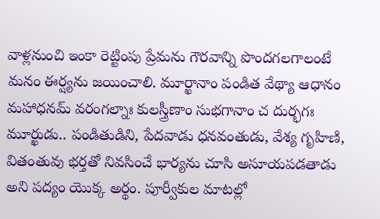వాళ్లనుంచి ఇంకా రెట్టింపు ప్రేమను గౌరవాన్ని పొందగలగాలంటే మనం ఈర్ష్యను జయించాలి. మూర్ఖానాం పండిత వేథ్యా ఆధానం మహాధనమ్ వరంగల్నాః కులస్త్రీణాం సుభగానాం చ దుర్భగః మూర్ఖుడు.. పండితుడిని, పేదవాడు ధనవంతుడు, వేశ్య గృహిణి, వితంతువు భర్తతో నివసించే భార్యను చూసి అసూయపడతాడు అని పద్యం యొక్క అర్థం. పూర్వీకుల మాటల్లో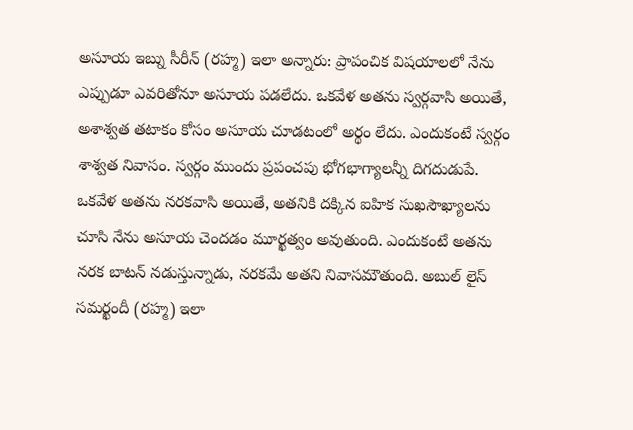అసూయ ఇబ్ను సీరీన్ (రహ్మ) ఇలా అన్నారు: ప్రాపంచిక విషయాలలో నేను ఎప్పుడూ ఎవరితోనూ అసూయ పడలేదు. ఒకవేళ అతను స్వర్గవాసి అయితే, అశాశ్వత తటాకం కోసం అసూయ చూడటంలో అర్థం లేదు. ఎందుకంటే స్వర్గం శాశ్వత నివాసం. స్వర్గం ముందు ప్రపంచపు భోగభాగ్యాలన్నీ దిగదుడుపే. ఒకవేళ అతను నరకవాసి అయితే, అతనికి దక్కిన ఐహిక సుఖసౌఖ్యాలను చూసి నేను అసూయ చెందడం మూర్ఖత్వం అవుతుంది. ఎందుకంటే అతను నరక బాటన్ నడుస్తున్నాడు, నరకమే అతని నివాసమౌతుంది. అబుల్ లైస్ సమర్ఖందీ (రహ్మ) ఇలా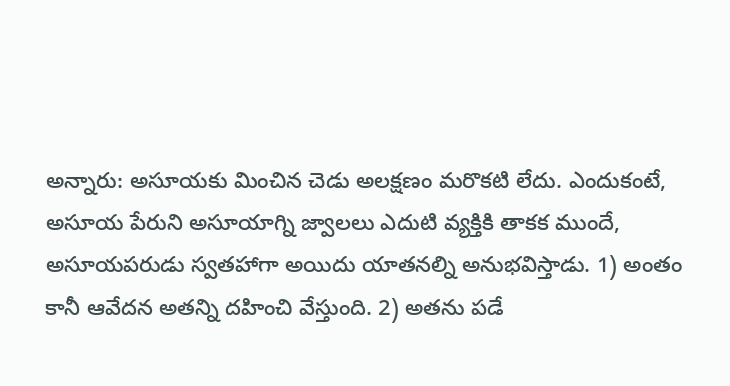అన్నారు: అసూయకు మించిన చెడు అలక్షణం మరొకటి లేదు. ఎందుకంటే, అసూయ పేరుని అసూయాగ్ని జ్వాలలు ఎదుటి వ్యక్తికి తాకక ముందే, అసూయపరుడు స్వతహాగా అయిదు యాతనల్ని అనుభవిస్తాడు. 1) అంతం కానీ ఆవేదన అతన్ని దహించి వేస్తుంది. 2) అతను పడే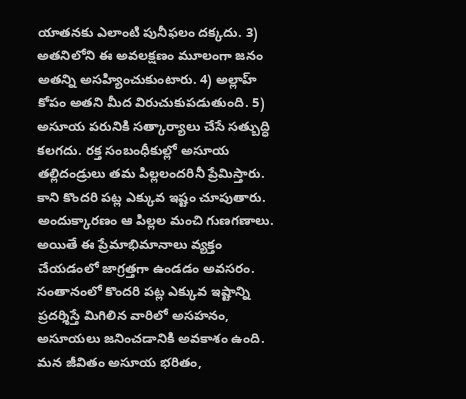యాతనకు ఎలాంటి పునీఫలం దక్కదు. 3) అతనిలోని ఈ అవలక్షణం మూలంగా జనం అతన్ని అసహ్యించుకుంటారు. 4) అల్లాహ్ కోపం అతని మీద విరుచుకుపడుతుంది. 5) అసూయ పరునికి సత్కార్యాలు చేసే సత్బుద్ధి కలగదు. రక్త సంబంధీకుల్లో అసూయ తల్లిదండ్రులు తమ పిల్లలందరినీ ప్రేమిస్తారు. కాని కొందరి పట్ల ఎక్కువ ఇష్టం చూపుతారు. అందుక్కారణం ఆ పిల్లల మంచి గుణగణాలు. అయితే ఈ ప్రేమాభిమానాలు వ్యక్తం చేయడంలో జాగ్రత్తగా ఉండడం అవసరం. సంతానంలో కొందరి పట్ల ఎక్కువ ఇష్టాన్ని ప్రదర్శిస్తే మిగిలిన వారిలో అసహనం, అసూయలు జనించడానికి అవకాశం ఉంది. మన జీవితం అసూయ భరితం,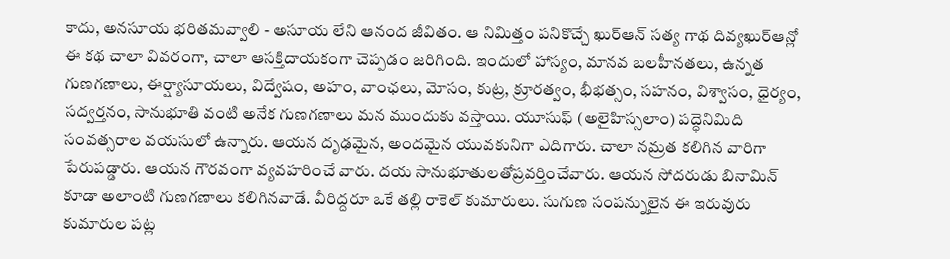కాదు, అనసూయ భరితమవ్వాలి - అసూయ లేని ఆనంద జీవితం. ఆ నిమిత్తం పనికొచ్చే ఖుర్ఆన్ సత్య గాథ దివ్యఖుర్ఆన్లో ఈ కథ చాలా వివరంగా, చాలా ఆసక్తిదాయకంగా చెప్పడం జరిగింది. ఇందులో హాస్యం, మానవ బలహీనతలు, ఉన్నత గుణగణాలు, ఈర్ష్యాసూయలు, విద్వేషం, అహం, వాంఛలు, మోసం, కుట్ర, క్రూరత్వం, భీభత్సం, సహనం, విశ్వాసం, ధైర్యం, సద్వర్తనం, సానుభూతి వంటి అనేక గుణగణాలు మన ముందుకు వస్తాయి. యూసుఫ్ (అలైహిస్సలాం) పద్ధెనిమిది సంవత్సరాల వయసులో ఉన్నారు. ఆయన దృఢమైన, అందమైన యువకునిగా ఎదిగారు. చాలా నమ్రత కలిగిన వారిగా పేరుపడ్డారు. ఆయన గౌరవంగా వ్యవహరించే వారు. దయ సానుభూతులతోప్రవర్తించేవారు. ఆయన సోదరుడు బినామిన్ కూడా అలాంటి గుణగణాలు కలిగినవాడే. వీరిద్దరూ ఒకే తల్లి రాకెల్ కుమారులు. సుగుణ సంపన్నులైన ఈ ఇరువురు కుమారుల పట్ల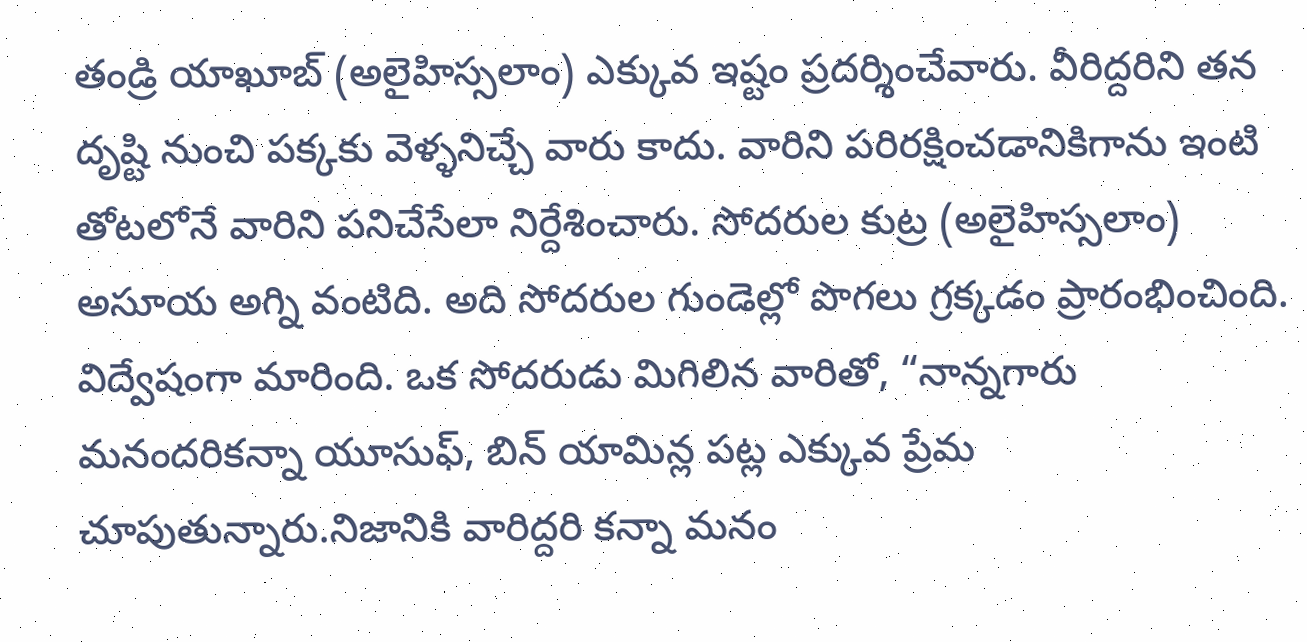తండ్రి యాఖూబ్ (అలైహిస్సలాం) ఎక్కువ ఇష్టం ప్రదర్శించేవారు. వీరిద్దరిని తన దృష్టి నుంచి పక్కకు వెళ్ళనిచ్చే వారు కాదు. వారిని పరిరక్షించడానికిగాను ఇంటి తోటలోనే వారిని పనిచేసేలా నిర్దేశించారు. సోదరుల కుట్ర (అలైహిస్సలాం) అసూయ అగ్ని వంటిది. అది సోదరుల గుండెల్లో పొగలు గ్రక్కడం ప్రారంభించింది. విద్వేషంగా మారింది. ఒక సోదరుడు మిగిలిన వారితో, “నాన్నగారు మనందరికన్నా యూసుఫ్, బిన్ యామిన్ల పట్ల ఎక్కువ ప్రేమ చూపుతున్నారు.నిజానికి వారిద్దరి కన్నా మనం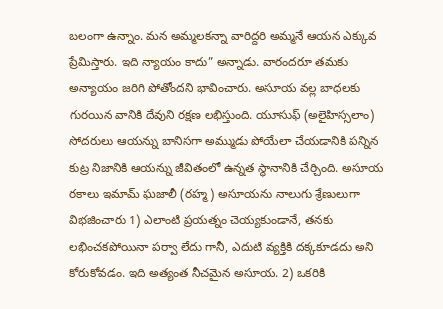బలంగా ఉన్నాం. మన అమ్మలకన్నా వారిద్దరి అమ్మనే ఆయన ఎక్కువ ప్రేమిస్తారు. ఇది న్యాయం కాదు” అన్నాడు. వారందరూ తమకు అన్యాయం జరిగి పోతోందని భావించారు. అసూయ వల్ల బాధలకు గురయిన వానికి దేవుని రక్షణ లభిస్తుంది. యూసుఫ్ (అలైహిస్సలాం) సోదరులు ఆయన్ను బానిసగా అమ్ముడు పోయేలా చేయడానికి పన్నిన కుట్ర నిజానికి ఆయన్ను జీవితంలో ఉన్నత స్థానానికి చేర్చింది. అసూయ రకాలు ఇమామ్ ఘజాలీ (రహ్మ) అసూయను నాలుగు శ్రేణులుగా విభజించారు 1) ఎలాంటి ప్రయత్నం చెయ్యకుండానే, తనకు లభించకపోయినా పర్వా లేదు గానీ, ఎదుటి వ్యక్తికి దక్కకూడదు అని కోరుకోవడం. ఇది అత్యంత నీచమైన అసూయ. 2) ఒకరికి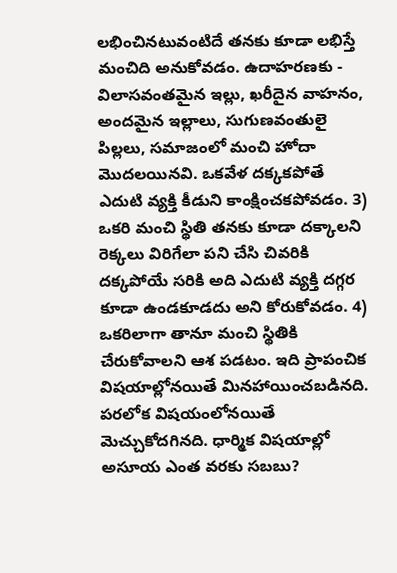లభించినటువంటిదే తనకు కూడా లభిస్తే మంచిది అనుకోవడం. ఉదాహరణకు - విలాసవంతమైన ఇల్లు, ఖరీదైన వాహనం, అందమైన ఇల్లాలు, సుగుణవంతులై పిల్లలు, సమాజంలో మంచి హోదా మొదలయినవి. ఒకవేళ దక్కకపోతే ఎదుటి వ్యక్తి కీడుని కాంక్షించకపోవడం. 3) ఒకరి మంచి స్థితి తనకు కూడా దక్కాలని రెక్కలు విరిగేలా పని చేసి చివరికి దక్కపోయే సరికి అది ఎదుటి వ్యక్తి దగ్గర కూడా ఉండకూడదు అని కోరుకోవడం. 4) ఒకరిలాగా తానూ మంచి స్థితికి చేరుకోవాలని ఆశ పడటం. ఇది ప్రాపంచిక విషయాల్లోనయితే మినహాయించబడినది. పరలోక విషయంలోనయితే మెచ్చుకోదగినది. ధార్మిక విషయాల్లో అసూయ ఎంత వరకు సబబు?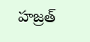హజ్రత్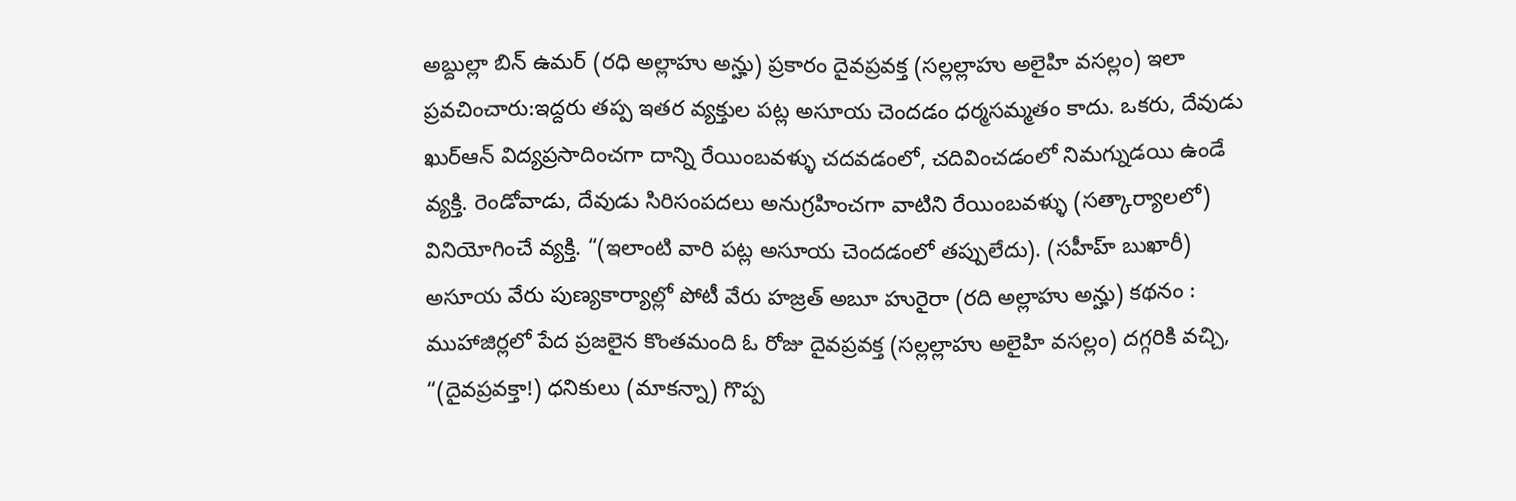అబ్దుల్లా బిన్ ఉమర్ (రధి అల్లాహు అన్హు) ప్రకారం దైవప్రవక్త (సల్లల్లాహు అలైహి వసల్లం) ఇలా ప్రవచించారు:ఇద్దరు తప్ప ఇతర వ్యక్తుల పట్ల అసూయ చెందడం ధర్మసమ్మతం కాదు. ఒకరు, దేవుడు ఖుర్ఆన్ విద్యప్రసాదించగా దాన్ని రేయింబవళ్ళు చదవడంలో, చదివించడంలో నిమగ్నుడయి ఉండే వ్యక్తి. రెండోవాడు, దేవుడు సిరిసంపదలు అనుగ్రహించగా వాటిని రేయింబవళ్ళు (సత్కార్యాలలో) వినియోగించే వ్యక్తి. “(ఇలాంటి వారి పట్ల అసూయ చెందడంలో తప్పులేదు). (సహీహ్ బుఖారీ) అసూయ వేరు పుణ్యకార్యాల్లో పోటీ వేరు హజ్రత్‌ అబూ హురైరా (రది అల్లాహు అన్హు) కథనం : ముహాజిర్లలో పేద ప్రజలైన కొంతమంది ఓ రోజు దైవప్రవక్త (సల్లల్లాహు అలైహి వసల్లం) దగ్గరికి వచ్చి, “(దైవప్రవక్తా!) ధనికులు (మాకన్నా) గొప్ప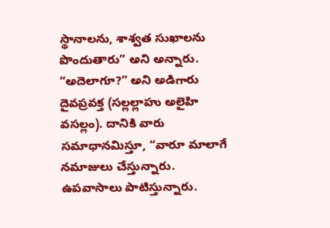స్థానాలను, శాశ్వత సుఖాలను పొందుతారు” అని అన్నారు. “అదెలాగూ?” అని అడిగారు దైవప్రవక్త (సల్లల్లాహు అలైహి వసల్లం). దానికి వారు సమాధానమిస్తూ, “వారూ మాలాగే నమాజులు చేస్తున్నారు. ఉపవాసాలు పాటిస్తున్నారు.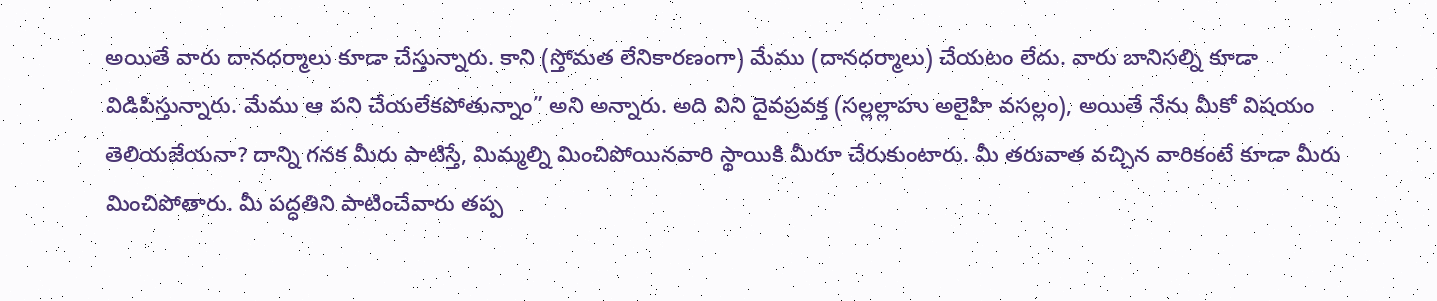అయితే వారు దానధర్మాలు కూడా చేస్తున్నారు. కాని (స్తోమత లేనికారణంగా) మేము (దానధర్మాలు) చేయటం లేదు. వారు బానిసల్ని కూడా విడిపిస్తున్నారు. మేము ఆ పని చేయలేకపోతున్నాం” అని అన్నారు. అది విని దైవప్రవక్త (సల్లల్లాహు అలైహి వసల్లం), అయితే నేను మీకో విషయం తెలియజేయనా? దాన్ని గనక మీరు పాటిస్తే, మిమ్మల్ని మించిపోయినవారి స్థాయికి మీరూ చేరుకుంటారు. మీ తరువాత వచ్చిన వారికంటే కూడా మీరు మించిపోతారు. మీ పద్ధతిని పాటించేవారు తప్ప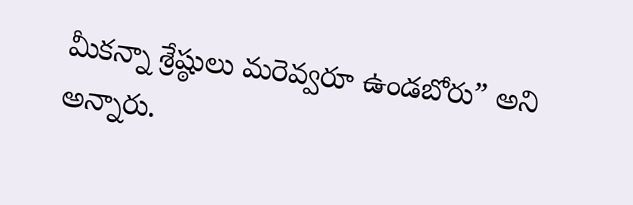మీకన్నా శ్రేష్ఠులు మరెవ్వరూ ఉండబోరు” అని అన్నారు.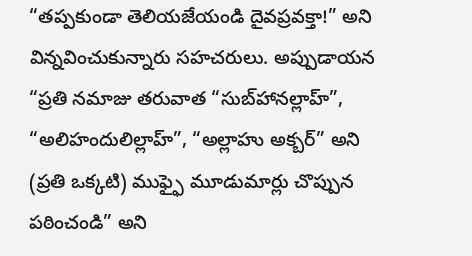“తప్పకుండా తెలియజేయండి దైవప్రవక్తా!” అని విన్నవించుకున్నారు సహచరులు. అప్పుడాయన “ప్రతి నమాజు తరువాత “సుబ్‌హానల్లాహ్‌”, “అలిహందులిల్లాహ్”, “అల్లాహు అక్బర్‌” అని (ప్రతి ఒక్కటి) ముఫ్ఫై మూడుమార్లు చొప్పున పఠించండి” అని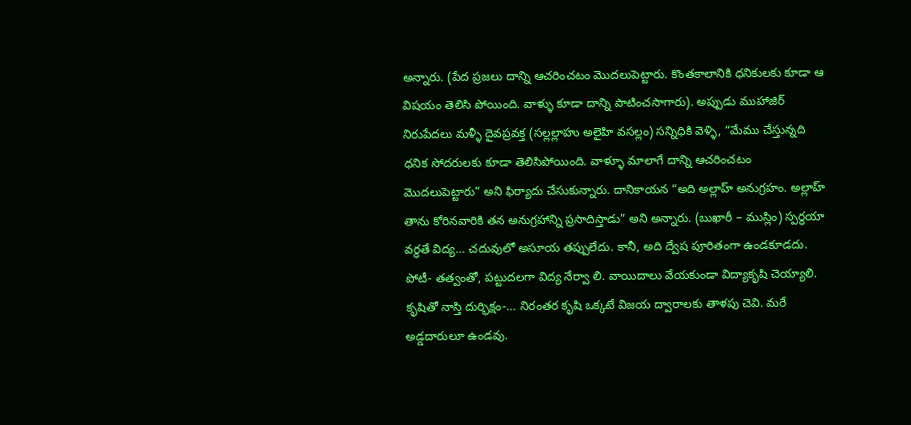అన్నారు. (పేద ప్రజలు దాన్ని ఆచరించటం మొదలుపెట్టారు. కొంతకాలానికి ధనికులకు కూడా ఆ విషయం తెలిసి పోయింది. వాళ్ళు కూడా దాన్ని పాటించసాగారు). అప్పుడు ముహాజిర్‌ నిరుపేదలు మళ్ళీ దైవప్రవక్త (సల్లల్లాహు అలైహి వసల్లం) సన్నిధికి వెళ్ళి, “మేము చేస్తున్నది ధనిక సోదరులకు కూడా తెలిసిపోయింది. వాళ్ళూ మాలాగే దాన్ని ఆచరించటం మొదలుపెట్టారు” అని ఫిర్యాదు చేసుకున్నారు. దానికాయన “అది అల్లాహ్ అనుగ్రహం. అల్లాహ్ తాను కోరినవారికి తన అనుగ్రహాన్ని ప్రసాదిస్తాడు” అని అన్నారు. (బుఖారీ – ముస్లిం) స్పర్ధయా వర్ధతే విద్య… చదువులో అసూయ తప్పులేదు. కానీ, అది ద్వేష పూరితంగా ఉండకూడదు. పోటీ- తత్వంతో, పట్టుదలగా విద్య నేర్వా లి. వాయిదాలు వేయకుండా విద్యాకృషి చెయ్యాలి. కృషితో నాస్తి దుర్భిక్షం-… నిరంతర కృషి ఒక్కటే విజయ ద్వారాలకు తాళపు చెవి. మరే అడ్డదారులూ ఉండవు.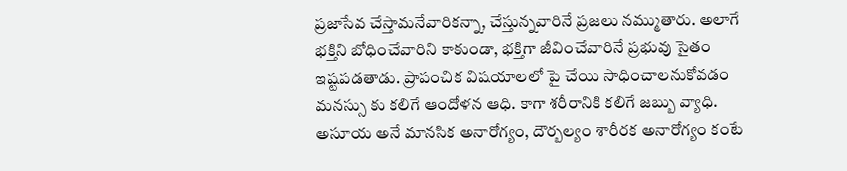ప్రజాసేవ చేస్తామనేవారికన్నా, చేస్తున్నవారినే ప్రజలు నమ్ముతారు. అలాగే భక్తిని బోధించేవారిని కాకుండా, భక్తిగా జీవించేవారినే ప్రభువు సైతం ఇష్టపడతాడు. ప్రాపంచిక విషయాలలో పై చేయి సాధించాలనుకోవడం మనస్సు కు కలిగే ఆందోళన ఆధి. కాగా శరీరానికి కలిగే జబ్బు వ్యాధి. అసూయ అనే మానసిక అనారోగ్యం, దౌర్బల్యం శారీరక అనారోగ్యం కంటే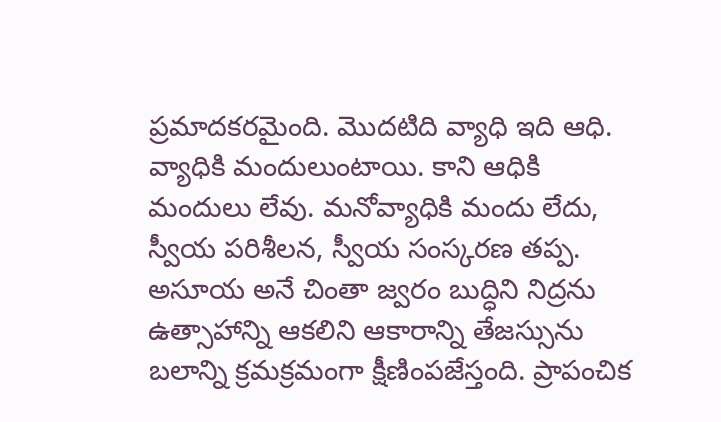ప్రమాదకరమైంది. మొదటిది వ్యాధి ఇది ఆధి. వ్యాధికి మందులుంటాయి. కాని ఆధికి మందులు లేవు. మనోవ్యాధికి మందు లేదు, స్వీయ పరిశీలన, స్వీయ సంస్కరణ తప్ప. అసూయ అనే చింతా జ్వరం బుద్ధిని నిద్రను ఉత్సాహాన్ని ఆకలిని ఆకారాన్ని తేజస్సును బలాన్ని క్రమక్రమంగా క్షీణింపజేస్తంది. ప్రాపంచిక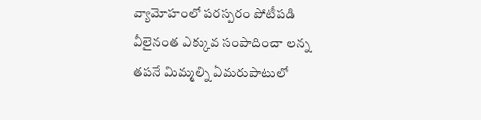వ్యామోహంలో పరస్పరం పోటీపడి వీలైనంత ఎక్కువ సంపాదించా లన్న తపనే మిమ్మల్ని ఏమరుపాటులో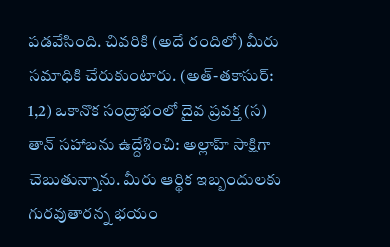పడవేసింది. చివరికి (అదే రందిలో) మీరు సమాధికి చేరుకుంటారు. (అత్-తకాసుర్: 1,2) ఒకానొక సంద్రాభంలో దైవ ప్రవక్త (స) తాన్ సహాబను ఉద్దేశించి: అల్లాహ్ సాక్షిగా చెబుతున్నాను. మీరు ఆర్థిక ఇబ్బందులకు గురవుతారన్న భయం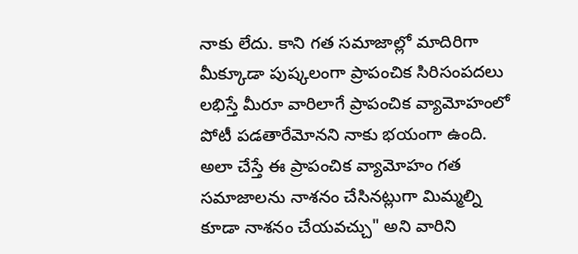నాకు లేదు. కాని గత సమాజాల్లో మాదిరిగా మీక్కూడా పుష్కలంగా ప్రాపంచిక సిరిసంపదలు లభిస్తే మీరూ వారిలాగే ప్రాపంచిక వ్యామోహంలో పోటీ పడతారేమోనని నాకు భయంగా ఉంది. అలా చేస్తే ఈ ప్రాపంచిక వ్యామోహం గత సమాజాలను నాశనం చేసినట్లుగా మిమ్మల్ని కూడా నాశనం చేయవచ్చు" అని వారిని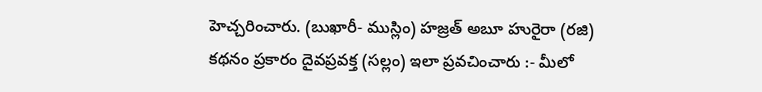హెచ్చరించారు. (బుఖారీ- ముస్లిం) హజ్రత్ అబూ హురైరా (రజి) కథనం ప్రకారం దైవప్రవక్త (సల్లం) ఇలా ప్రవచించారు :- మీలో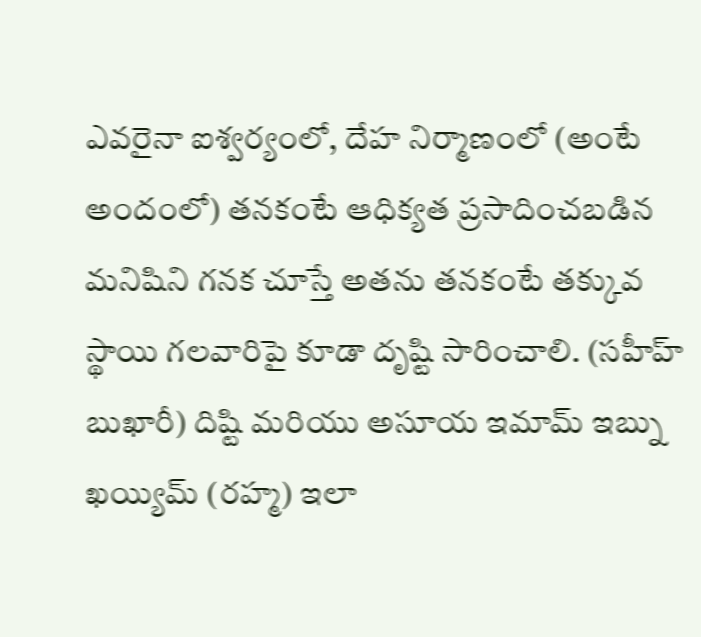ఎవరైనా ఐశ్వర్యంలో, దేహ నిర్మాణంలో (అంటే అందంలో) తనకంటే ఆధిక్యత ప్రసాదించబడిన మనిషిని గనక చూస్తే అతను తనకంటే తక్కువ స్థాయి గలవారిపై కూడా దృష్టి సారించాలి. (సహీహ్ బుఖారీ) దిష్టి మరియు అసూయ ఇమామ్ ఇబ్ను ఖయ్యిమ్ (రహ్మ) ఇలా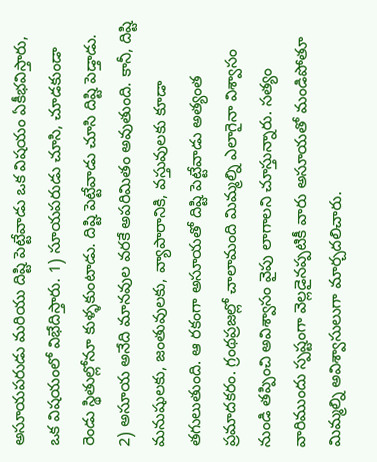అసూయపరుడు మరియు దిష్టి పెట్టేవాడు ఒక విషయం ఏకీభవిస్తారు, ఒక విషయంలో విభేదిస్తారు. 1) సూయపరుడు చూసి, చూడకుండా రెండు స్థితుల్లోనూ కుళ్ళకుంటాడు. దిష్టి పెట్టేవాడు చూసి దిష్టి పెడ్తాడు. 2) అసూయ అనేది మానవుల వరకే అపరిమితం అవుతుంది. కానీ, దిష్టి మనుషులకు, జంతువులకు, వ్యాపారానికి, వస్తువులకు కూడా తగులుతుంది. ఆ రకంగా అసూయతో దిష్టి పెట్టేవాడు అత్యంత ప్రమాదకరం. గ్రంథప్రజల్లో చాలామంది మిమ్మల్ని ఎలాగైనా విశ్వాసం నుండి తప్పించి అవిశ్వాసం వైపు లాగాలని చూస్తున్నారు. సత్యం వారిముందు స్పష్టంగా వెల్లడైనప్పటికీ వారు అసూయతో మండిపోతూ మిమ్మల్ని అవిశ్వాసులుగా మార్చదలిచారు.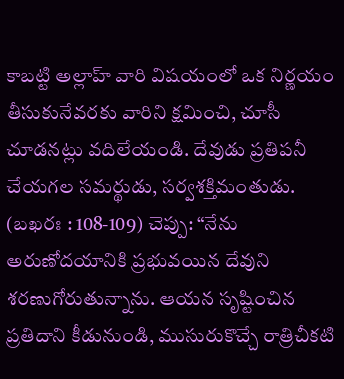కాబట్టి అల్లాహ్ వారి విషయంలో ఒక నిర్ణయం తీసుకునేవరకు వారిని క్షమించి, చూసీ చూడనట్లు వదిలేయండి. దేవుడు ప్రతిపనీ చేయగల సమర్థుడు, సర్వశక్తిమంతుడు. (బఖరః : 108-109) చెప్పు: “నేను అరుణోదయానికి ప్రభువయిన దేవుని శరణుగోరుతున్నాను. ఆయన సృష్టించిన ప్రతిదాని కీడునుండి, ముసురుకొచ్చే రాత్రిచీకటి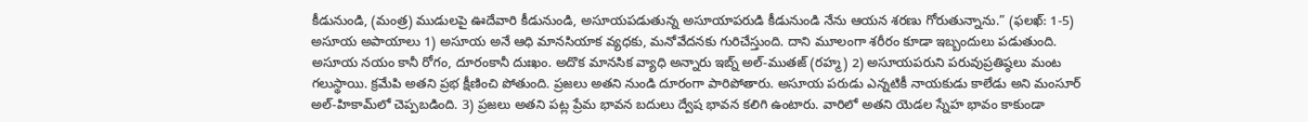కీడునుండి, (మంత్ర) ముడులపై ఊదేవారి కీడునుండి, అసూయపడుతున్న అసూయాపరుడి కీడునుండి నేను ఆయన శరణు గోరుతున్నాను.” (ఫలఖ్‌: 1-5) అసూయ అపాయాలు 1) అసూయ అనే ఆధి మానసియాక వ్యధకు, మనోవేదనకు గురిచేస్తుంది. దాని మూలంగా శరీరం కూడా ఇబ్బందులు పడుతుంది. అసూయ నయం కానీ రోగం, దూరంకానీ దుఃఖం. అదొక మానసిక వ్యాధి అన్నారు ఇబ్న్ అల్-ముతజ్ (రహ్మ) 2) అసూయపరుని పరువుప్రతిష్ఠలు మంట గలుస్థాయి. క్రమేపి అతని ప్రభ క్షీణించి పోతుంది. ప్రజలు అతని నుండి దూరంగా పారిపోతారు. అసూయ పరుడు ఎన్నటికీ నాయకుడు కాలేడు అని మంసూర్ అల్-హికామ్‌లో చెప్పబడింది. 3) ప్రజలు అతని పట్ల ప్రేమ భావన బదులు ద్వేష భావన కలిగి ఉంటారు. వారిలో అతని యెడల స్నేహ భావం కాకుండా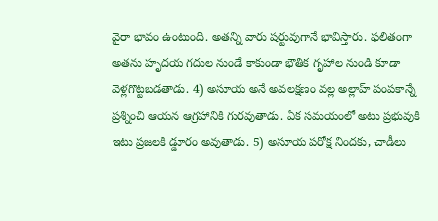వైరా భావం ఉంటుంది. అతన్ని వారు షర్టువుగానే భావిస్తారు. ఫలితంగా అతను హృదయ గదుల నుండే కాకుండా భౌతిక గృహాల నుండి కూడా వెళ్లగొట్టబడతాడు. 4) అసూయ అనే అవలక్షణం వల్ల అల్లాహ్ పంపకాన్నే ప్రశ్నించి ఆయన ఆగ్రహానికి గురవుతాడు. ఏక సమయంలో అటు ప్రభువుకి ఇటు ప్రజలకి డ్డూరం అవుతాడు. 5) అసూయ పరోక్ష నిందకు, చాడీలు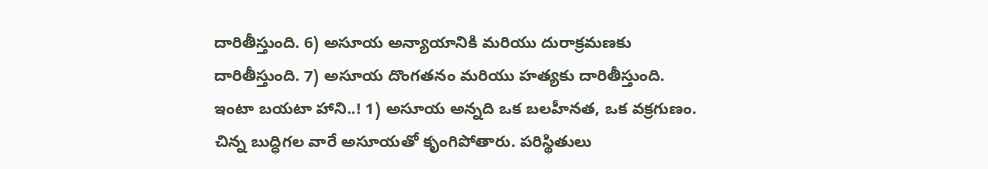దారితీస్తుంది. 6) అసూయ అన్యాయానికి మరియు దురాక్రమణకు దారితీస్తుంది. 7) అసూయ దొంగతనం మరియు హత్యకు దారితీస్తుంది. ఇంటా బయటా హాని..! 1) అసూయ అన్నది ఒక బలహీనత, ఒక వక్రగుణం. చిన్న బుద్ధిగల వారే అసూయతో కృంగిపోతారు. పరిస్థితులు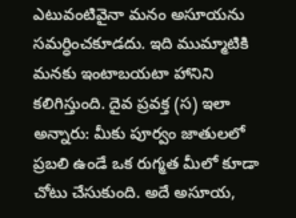ఎటువంటివైనా మనం అసూయను సమర్ధించకూడదు. ఇది ముమ్మాటికి మనకు ఇంటాబయటా హానిని కలిగిస్తుంది. దైవ ప్రవక్త (స) ఇలా అన్నారు: మీకు పూర్వం జాతులలో ప్రబలి ఉండే ఒక రుగ్మత మీలో కూడా చోటు చేసుకుంది. అదే అసూయ,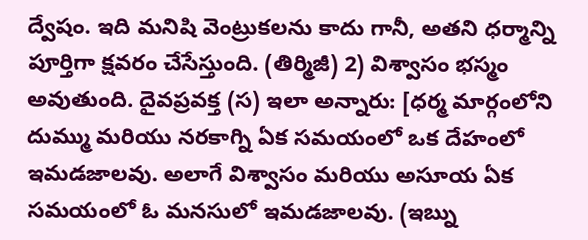ద్వేషం. ఇది మనిషి వెంట్రుకలను కాదు గానీ, అతని ధర్మాన్ని పూర్తిగా క్షవరం చేసేస్తుంది. (తిర్మిజీ) 2) విశ్వాసం భస్మం అవుతుంది. దైవప్రవక్త (స) ఇలా అన్నారు: [ధర్మ మార్గంలోని దుమ్ము మరియు నరకాగ్ని ఏక సమయంలో ఒక దేహంలో ఇమడజాలవు. అలాగే విశ్వాసం మరియు అసూయ ఏక సమయంలో ఓ మనసులో ఇమడజాలవు. (ఇబ్ను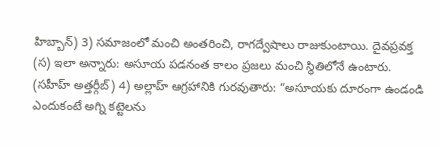హిబ్బాన్) 3) సమాజంలో మంచి అంతరించి, రాగద్వేషాలు రాజుకుంటాయి. దైవప్రవక్త (స) ఇలా అన్నారు: అసూయ పడనంత కాలం ప్రజలు మంచి స్థితిలోనే ఉంటారు. (సహీహ్ అత్తర్గీబ్) 4) అల్లాహ్ ఆగ్రహానికి గురవుతారు: “అసూయకు దూరంగా ఉండండి ఎందుకంటే అగ్ని కట్టెలను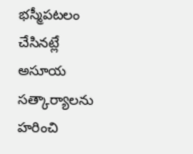భస్మీపటలం చేసినట్లే అసూయ సత్కార్యాలను హరించి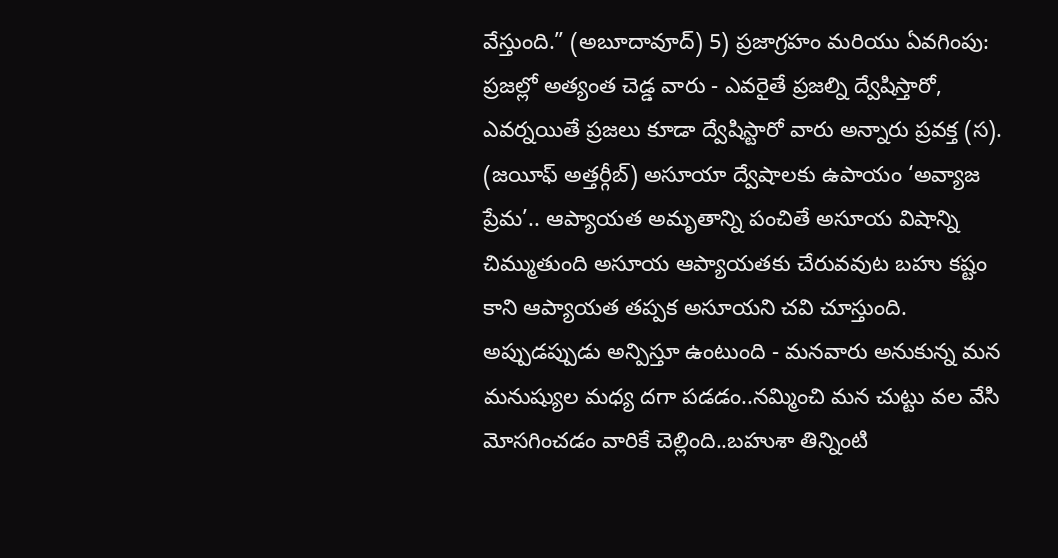వేస్తుంది.” (అబూదావూద్) 5) ప్రజాగ్రహం మరియు ఏవగింపు: ప్రజల్లో అత్యంత చెడ్డ వారు - ఎవరైతే ప్రజల్ని ద్వేషిస్తారో, ఎవర్నయితే ప్రజలు కూడా ద్వేషిస్టారో వారు అన్నారు ప్రవక్త (స). (జయీఫ్ అత్తర్గీబ్) అసూయా ద్వేషాలకు ఉపాయం ‘అవ్యాజ ప్రేమ’.. ఆప్యాయత అమృతాన్ని పంచితే అసూయ విషాన్ని చిమ్ముతుంది అసూయ ఆప్యాయతకు చేరువవుట బహు కష్టం కాని ఆప్యాయత తప్పక అసూయని చవి చూస్తుంది. అప్పుడప్పుడు అన్పిస్తూ ఉంటుంది - మనవారు అనుకున్న మన మనుష్యుల మధ్య దగా పడడం..నమ్మించి మన చుట్టు వల వేసి మోసగించడం వారికే చెల్లింది..బహుశా తిన్నింటి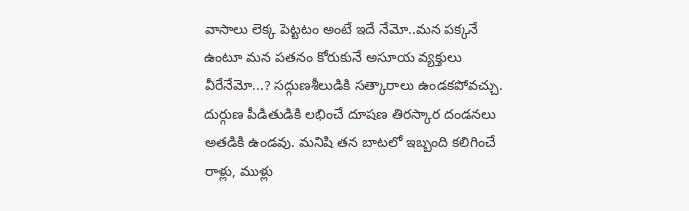వాసాలు లెక్క పెట్టటం అంటే ఇదే నేమో..మన పక్కనే ఉంటూ మన పతనం కోరుకునే అసూయ వ్యక్తులు వీరేనేమో...? సద్గుణశీలుడికి సత్కారాలు ఉండకపోవచ్చు. దుర్గుణ పీడితుడికి లభించే దూషణ తిరస్కార దండనలు అతడికి ఉండవు. మనిషి తన బాటలో ఇబ్బంది కలిగించే రాళ్లు, ముళ్లు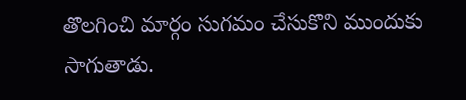తొలగించి మార్గం సుగమం చేసుకొని ముందుకు సాగుతాడు.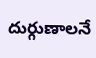దుర్గుణాలనే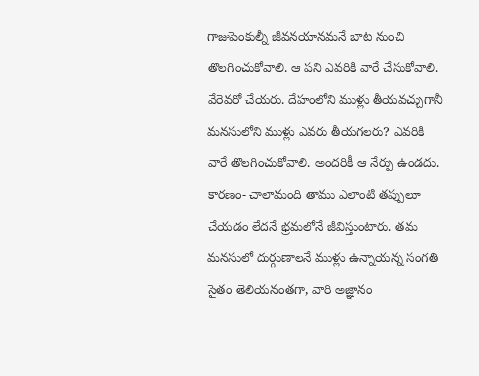గాజుపెంకుల్నీ జీవనయానమనే బాట నుంచి తొలగించుకోవాలి. ఆ పని ఎవరికి వారే చేసుకోవాలి. వేరెవరో చేయరు. దేహంలోని ముళ్లు తీయవచ్చుగానీ మనసులోని ముళ్లు ఎవరు తీయగలరు? ఎవరికి వారే తొలగించుకోవాలి. అందరికీ ఆ నేర్పు ఉండదు. కారణం- చాలామంది తాము ఎలాంటి తప్పులూ చేయడం లేదనే భ్రమలోనే జీవిస్తుంటారు. తమ మనసులో దుర్గుణాలనే ముళ్లు ఉన్నాయన్న సంగతి సైతం తెలియనంతగా, వారి అజ్ఞానం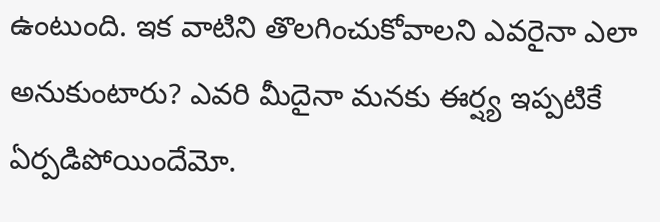ఉంటుంది. ఇక వాటిని తొలగించుకోవాలని ఎవరైనా ఎలా అనుకుంటారు? ఎవరి మీదైనా మనకు ఈర్ష్య ఇప్పటికే ఏర్పడిపోయిందేమో.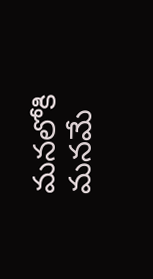మనలోకి మనమే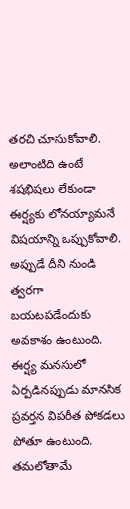తరచి చూసుకోవాలి. అలాంటిది ఉంటే శషభిషలు లేకుండా ఈర్ష్యకు లోనయ్యామనే విషయాన్ని ఒప్పుకోవాలి. అప్పుడే దీని నుండి త్వరగా బయటపడేందుకు అవకాశం ఉంటుంది. ఈర్ష్య మనసులో ఏర్పడినప్పుడు మానసిక ప్రవర్తన విపరీత పోకడలు పోతూ ఉంటుంది. తమలోతామే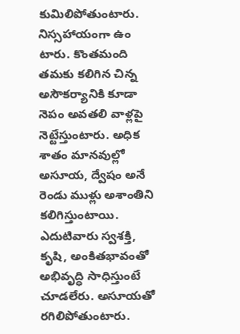కుమిలిపోతుంటారు. నిస్సహాయంగా ఉం టారు. కొంతమంది తమకు కలిగిన చిన్న అసౌకర్యానికి కూడా నెపం అవతలి వాళ్లపై నెట్టేస్తుంటారు. అధిక శాతం మానవుల్లో అసూయ, ద్వేషం అనే రెండు ముళ్లు అశాంతిని కలిగిస్తుంటాయి. ఎదుటివారు స్వశక్తి, కృషి, అంకితభావంతో అభివృద్ధి సాధిస్తుంటే చూడలేరు. అసూయతో రగిలిపోతుంటారు.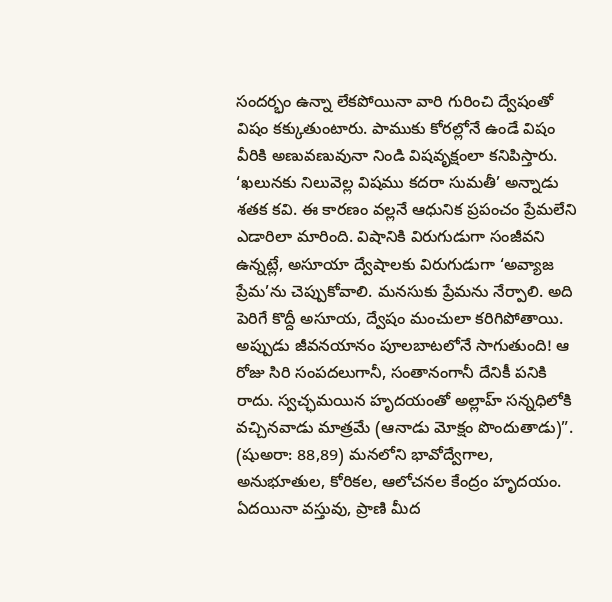సందర్భం ఉన్నా లేకపోయినా వారి గురించి ద్వేషంతో విషం కక్కుతుంటారు. పాముకు కోరల్లోనే ఉండే విషం వీరికి అణువణువునా నిండి విషవృక్షంలా కనిపిస్తారు. ‘ఖలునకు నిలువెల్ల విషము కదరా సుమతీ’ అన్నాడు శతక కవి. ఈ కారణం వల్లనే ఆధునిక ప్రపంచం ప్రేమలేని ఎడారిలా మారింది. విషానికి విరుగుడుగా సంజీవని ఉన్నట్లే, అసూయా ద్వేషాలకు విరుగుడుగా ‘అవ్యాజ ప్రేమ’ను చెప్పుకోవాలి. మనసుకు ప్రేమను నేర్పాలి. అది పెరిగే కొద్దీ అసూయ, ద్వేషం మంచులా కరిగిపోతాయి. అప్పుడు జీవనయానం పూలబాటలోనే సాగుతుంది! ఆ రోజు సిరి సంపదలుగానీ, సంతానంగానీ దేనికీ పనికి రాదు. స్వచ్ఛమయిన హృదయంతో అల్లాహ్‌ సన్నధిలోకి వచ్చినవాడు మాత్రమే (ఆనాడు మోక్షం పొందుతాడు)”. (షుఅరా: 88,89) మనలోని భావోద్వేగాల, అనుభూతుల, కోరికల, ఆలోచనల కేంద్రం హృదయం. ఏదయినా వస్తువు, ప్రాణి మీద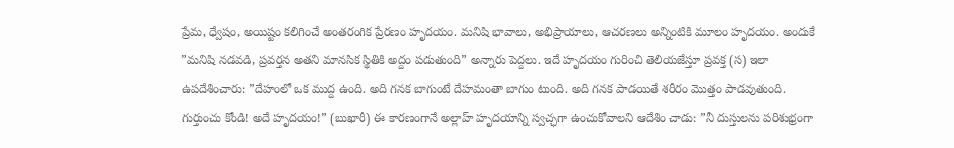ప్రేమ, ధ్వేషం, అయిష్టం కలిగించే అంతరంగిక ప్రేరణం హృదయం. మనిషి భావాలు, అభిప్రాయాలు, ఆచరణలు అన్నింటికి మూలం హృదయం. అందుకే ”మనిషి నడవడి, ప్రవర్తన అతని మానసిక స్థితికి అద్దం పడుతుంది” అన్నారు పెద్దలు. ఇదే హృదయం గురించి తెలియజేస్తూ ప్రవక్త (స) ఇలా ఉపదేశించారు: ”దేహంలో ఒక ముద్ద ఉంది. అది గనక బాగుంటే దేహమంతా బాగుం టుంది. అది గనక పాడయితే శరీరం మొత్తం పాడవుతుంది. గుర్తుంచు కోండి! అదే హృదయం!” (బుఖారీ) ఈ కారణంగానే అల్లాహ్‌ హృదయాన్ని స్వచ్ఛగా ఉంచుకోవాలని ఆదేశిం చాడు: ”నీ దుస్తులను పరిశుభ్రంగా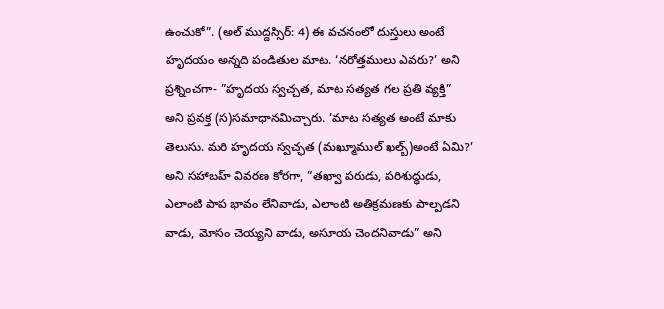ఉంచుకో”. (అల్‌ ముద్దస్సిర్‌: 4) ఈ వచనంలో దుస్తులు అంటే హృదయం అన్నది పండితుల మాట. ‘నరోత్తములు ఎవరు?’ అని ప్రశ్నించగా- ”హృదయ స్వచ్చత, మాట సత్యత గల ప్రతి వ్యక్తి” అని ప్రవక్త (స)సమాధానమిచ్చారు. ‘మాట సత్యత అంటే మాకు తెలుసు. మరి హృదయ స్వచ్ఛత (మఖ్మూముల్‌ ఖల్బ్‌)అంటే ఏమి?’ అని సహాబహ్‌ వివరణ కోరగా, ”తఖ్వా పరుడు, పరిశుద్ధుడు, ఎలాంటి పాప భావం లేనివాడు, ఎలాంటి అతిక్రమణకు పాల్పడని వాడు, మోసం చెయ్యని వాడు, అసూయ చెందనివాడు” అని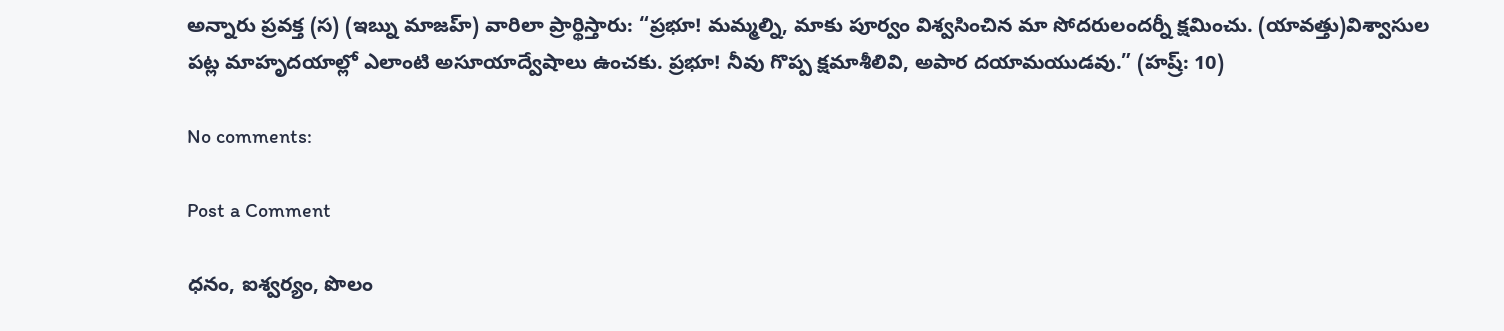అన్నారు ప్రవక్త (స) (ఇబ్ను మాజహ్‌) వారిలా ప్రార్థిస్తారు: “ప్రభూ! మమ్మల్ని, మాకు పూర్వం విశ్వసించిన మా సోదరులందర్నీ క్షమించు. (యావత్తు)విశ్వాసుల పట్ల మాహృదయాల్లో ఎలాంటి అసూయాద్వేషాలు ఉంచకు. ప్రభూ! నీవు గొప్ప క్షమాశీలివి, అపార దయామయుడవు.” (హష్ర్: 10)

No comments:

Post a Comment

ధనం, ఐశ్వర్యం, పొలం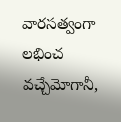వారసత్వంగా లభించ వచ్చేమోగానీ,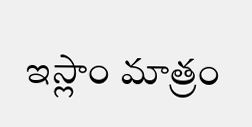ఇస్లాం మాత్రం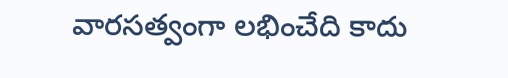వారసత్వంగా లభించేది కాదు